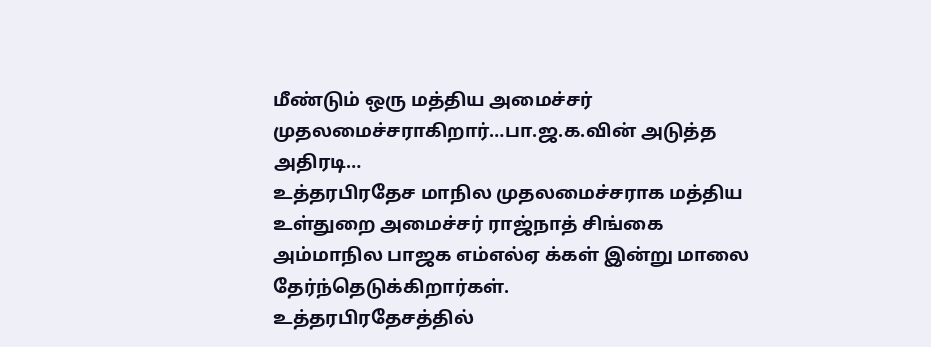மீண்டும் ஒரு மத்திய அமைச்சர் முதலமைச்சராகிறார்…பா.ஜ.க.வின் அடுத்த அதிரடி…
உத்தரபிரதேச மாநில முதலமைச்சராக மத்திய உள்துறை அமைச்சர் ராஜ்நாத் சிங்கை அம்மாநில பாஜக எம்எல்ஏ க்கள் இன்று மாலை தேர்ந்தெடுக்கிறார்கள்.
உத்தரபிரதேசத்தில்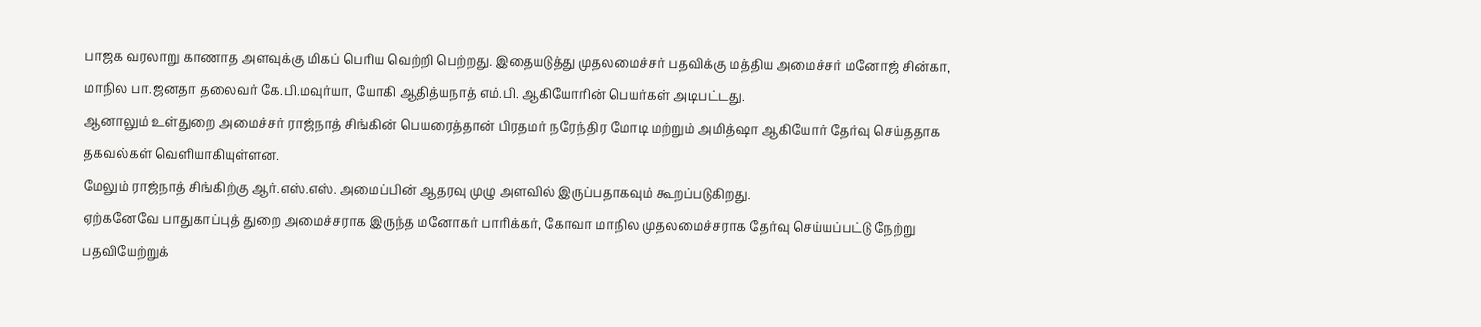பாஜக வரலாறு காணாத அளவுக்கு மிகப் பெரிய வெற்றி பெற்றது. இதையடுத்து முதலமைச்சர் பதவிக்கு மத்திய அமைச்சர் மனோஜ் சின்கா, மாநில பா.ஜனதா தலைவர் கே.பி.மவுர்யா, யோகி ஆதித்யநாத் எம்.பி. ஆகியோரின் பெயர்கள் அடிபட்டது.
ஆனாலும் உள்துறை அமைச்சர் ராஜ்நாத் சிங்கின் பெயரைத்தான் பிரதமர் நரேந்திர மோடி மற்றும் அமித்ஷா ஆகியோர் தேர்வு செய்ததாக தகவல்கள் வெளியாகியுள்ளன.
மேலும் ராஜ்நாத் சிங்கிற்கு ஆர்.எஸ்.எஸ். அமைப்பின் ஆதரவு முழு அளவில் இருப்பதாகவும் கூறப்படுகிறது.
ஏற்கனேவே பாதுகாப்புத் துறை அமைச்சராக இருந்த மனோகர் பாரிக்கர், கோவா மாநில முதலமைச்சராக தேர்வு செய்யப்பட்டு நேற்று பதவியேற்றுக்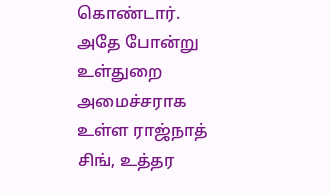கொண்டார்.
அதே போன்று உள்துறை அமைச்சராக உள்ள ராஜ்நாத் சிங், உத்தர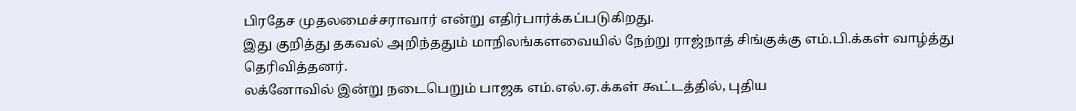பிரதேச முதலமைச்சராவார் என்று எதிர்பார்க்கப்படுகிறது.
இது குறித்து தகவல் அறிந்ததும் மாநிலங்களவையில் நேற்று ராஜ்நாத் சிங்குக்கு எம்.பி.க்கள் வாழ்த்து தெரிவித்தனர்.
லக்னோவில் இன்று நடைபெறும் பாஜக எம்.எல்.ஏ.க்கள் கூட்டத்தில், புதிய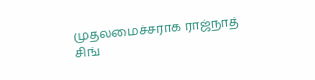முதலமைச்சராக ராஜ்நாத் சிங்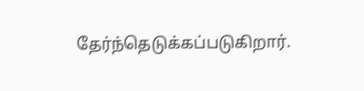தேர்ந்தெடுக்கப்படுகிறார்.